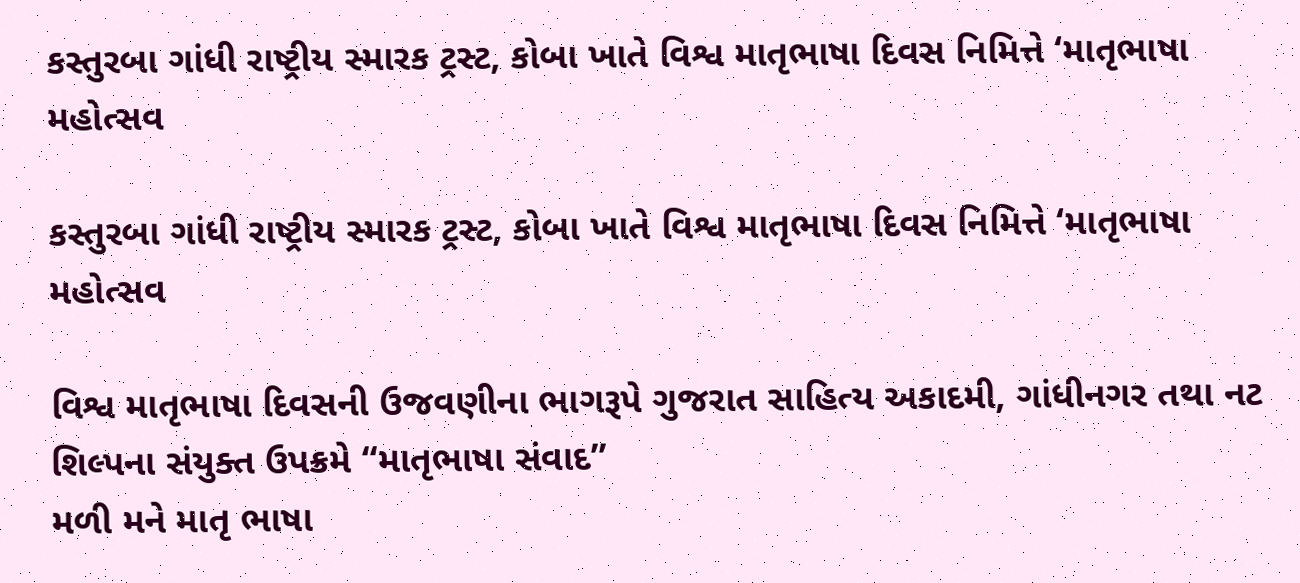કસ્તુરબા ગાંધી રાષ્ટ્રીય સ્મારક ટ્રસ્ટ, કોબા ખાતે વિશ્વ માતૃભાષા દિવસ નિમિત્તે ‘માતૃભાષા મહોત્સવ

કસ્તુરબા ગાંધી રાષ્ટ્રીય સ્મારક ટ્રસ્ટ, કોબા ખાતે વિશ્વ માતૃભાષા દિવસ નિમિત્તે ‘માતૃભાષા મહોત્સવ

વિશ્વ માતૃભાષા દિવસની ઉજવણીના ભાગરૂપે ગુજરાત સાહિત્ય અકાદમી, ગાંધીનગર તથા નટ શિલ્પના સંયુક્ત ઉપક્રમે “માતૃભાષા સંવાદ”
મળી મને માતૃ ભાષા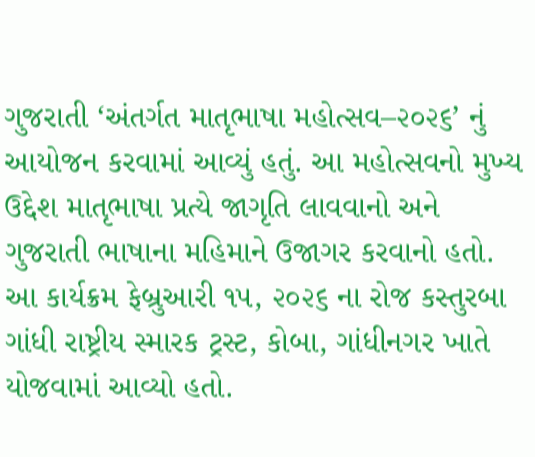ગુજરાતી ‘અંતર્ગત માતૃભાષા મહોત્સવ–૨૦૨૬’ નું આયોજન કરવામાં આવ્યું હતું. આ મહોત્સવનો મુખ્ય ઉદ્દેશ માતૃભાષા પ્રત્યે જાગૃતિ લાવવાનો અને ગુજરાતી ભાષાના મહિમાને ઉજાગર કરવાનો હતો.
આ કાર્યક્રમ ફેબ્રુઆરી ૧૫, ૨૦૨૬ ના રોજ કસ્તુરબા ગાંધી રાષ્ટ્રીય સ્મારક ટ્રસ્ટ, કોબા, ગાંધીનગર ખાતે યોજવામાં આવ્યો હતો.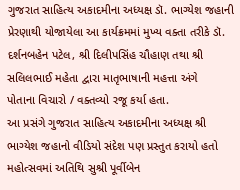ગુજરાત સાહિત્ય અકાદમીના અધ્યક્ષ ડૉ. ભાગ્યેશ જહાની પ્રેરણાથી યોજાયેલા આ કાર્યક્રમમાં મુખ્ય વક્તા તરીકે ડૉ. દર્શનબહેન પટેલ, શ્રી દિલીપસિંહ ચૌહાણ તથા શ્રી સલિલભાઈ મહેતા દ્વારા માતૃભાષાની મહત્તા અંગે
પોતાના વિચારો / વક્તવ્યો રજૂ કર્યા હતા.
આ પ્રસંગે ગુજરાત સાહિત્ય અકાદમીના અધ્યક્ષ શ્રી ભાગ્યેશ જહાનો વીડિયો સંદેશ પણ પ્રસ્તુત કરાયો હતો
મહોત્સવમાં અતિથિ સુશ્રી પૂર્વીબેન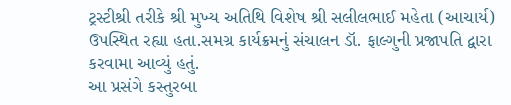ટ્રસ્ટીશ્રી તરીકે શ્રી મુખ્ય અતિથિ વિશેષ શ્રી સલીલભાઈ મહેતા (આચાર્ય) ઉપસ્થિત રહ્યા હતા.સમગ્ર કાર્યક્રમનું સંચાલન ડૉ. ફાલ્ગુની પ્રજાપતિ દ્વારા કરવામા આવ્યું હતું.
આ પ્રસંગે કસ્તુરબા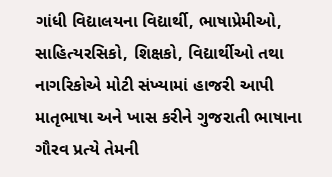ગાંધી વિદ્યાલયના વિદ્યાર્થી, ભાષાપ્રેમીઓ, સાહિત્યરસિકો, શિક્ષકો, વિદ્યાર્થીઓ તથા નાગરિકોએ મોટી સંખ્યામાં હાજરી આપી માતૃભાષા અને ખાસ કરીને ગુજરાતી ભાષાના ગૌરવ પ્રત્યે તેમની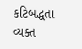કટિબદ્ધતા વ્યક્ત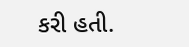કરી હતી.